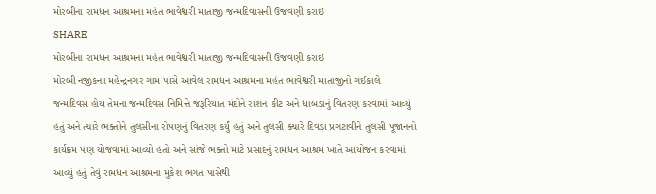મોરબીના રામધન આશ્રમના મહંત ભાવેશ્વરી માતાજી જન્મદિવાસની ઉજવણી કરાઇ
SHARE
મોરબીના રામધન આશ્રમના મહંત ભાવેશ્વરી માતાજી જન્મદિવાસની ઉજવણી કરાઇ
મોરબી નજીકના મહેન્દ્રનગર ગામ પાસે આવેલ રામધન આશ્રમના મહંત ભાવેશ્વરી માતાજીનો ગઈકાલે જન્મદિવસ હોય તેમના જન્મદિવસ નિમિત્તે જરૂરિયાત મંદોને રાશન કીટ અને ધાબડાનું વિતરણ કરવામાં આવ્યું હતું અને ત્યારે ભક્તોને તુલસીના રોપણનું વિતરણ કર્યું હતું અને તુલસી ક્યારે દિવડા પ્રગટાવીને તુલસી પૂજાનનો કાર્યક્રમ પણ યોજવામાં આવ્યો હતો અને સાંજે ભક્તો માટે પ્રસાદનું રામધન આશ્રમ ખાતે આયોજન કરવામાં આવ્યું હતું તેવું રામધન આશ્રમના મુકેશ ભગત પાસેથી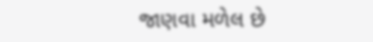જાણવા મળેલ છે